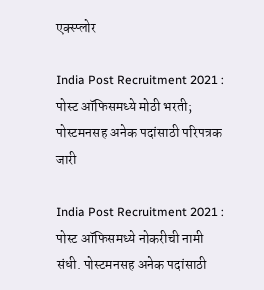एक्स्प्लोर

India Post Recruitment 2021 : पोस्ट ऑफिसमध्ये मोठी भरती; पोस्टमनसह अनेक पदांसाठी परिपत्रक जारी

India Post Recruitment 2021 : पोस्ट ऑफिसमध्ये नोकरीची नामी संधी. पोस्टमनसह अनेक पदांसाठी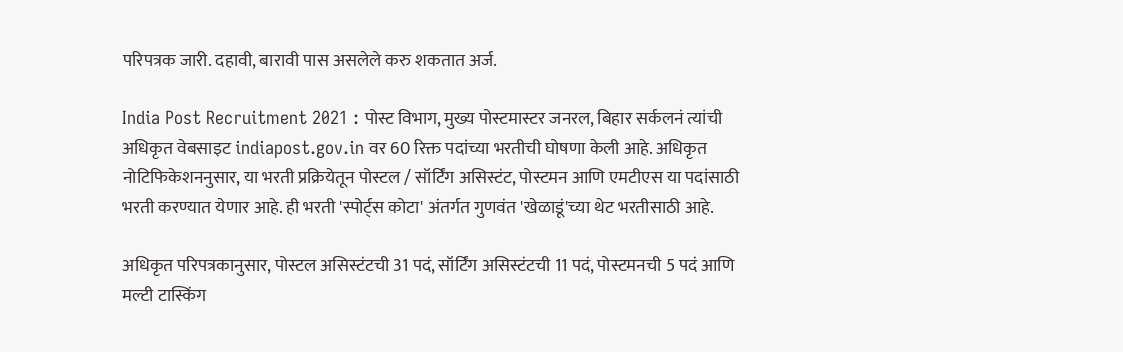परिपत्रक जारी. दहावी, बारावी पास असलेले करु शकतात अर्ज.

India Post Recruitment 2021 : पोस्ट विभाग, मुख्य पोस्टमास्टर जनरल, बिहार सर्कलनं त्यांची अधिकृत वेबसाइट indiapost.gov.in वर 60 रिक्त पदांच्या भरतीची घोषणा केली आहे. अधिकृत नोटिफिकेशननुसार, या भरती प्रक्रियेतून पोस्टल / सॉर्टिंग असिस्टंट, पोस्टमन आणि एमटीएस या पदांसाठी भरती करण्यात येणार आहे. ही भरती 'स्पोर्ट्स कोटा' अंतर्गत गुणवंत 'खेळाडूं'च्या थेट भरतीसाठी आहे.

अधिकृत परिपत्रकानुसार, पोस्टल असिस्टंटची 31 पदं, सॉर्टिंग असिस्टंटची 11 पदं, पोस्टमनची 5 पदं आणि मल्टी टास्किंग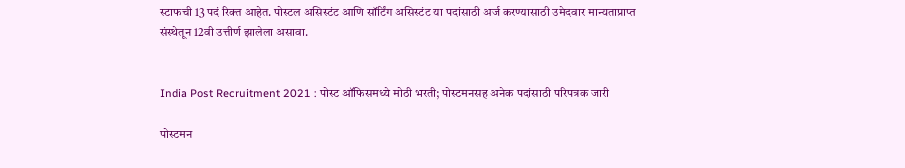स्टाफची 13 पदं रिक्त आहेत. पोस्टल असिस्टंट आणि सॉर्टिंग असिस्टंट या पदांसाठी अर्ज करण्यासाठी उमेदवार मान्यताप्राप्त संस्थेतून 12वी उत्तीर्ण झालेला असावा.


India Post Recruitment 2021 : पोस्ट ऑफिसमध्ये मोठी भरती; पोस्टमनसह अनेक पदांसाठी परिपत्रक जारी

पोस्टमन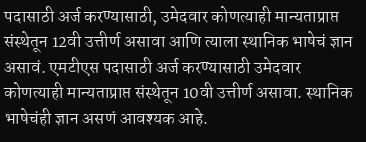पदासाठी अर्ज करण्यासाठी, उमेदवार कोणत्याही मान्यताप्राप्त संस्थेतून 12वी उत्तीर्ण असावा आणि त्याला स्थानिक भाषेचं ज्ञान असावं. एमटीएस पदासाठी अर्ज करण्यासाठी उमेदवार कोणत्याही मान्यताप्राप्त संस्थेतून 10वी उत्तीर्ण असावा. स्थानिक भाषेचंही ज्ञान असणं आवश्यक आहे.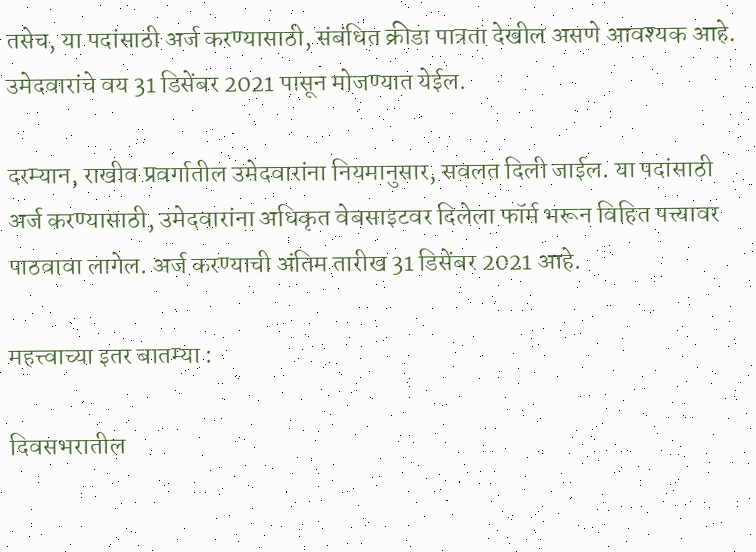तसेच, या पदांसाठी अर्ज करण्यासाठी, संबंधित क्रीडा पात्रता देखील असणे आवश्यक आहे. उमेदवारांचे वय 31 डिसेंबर 2021 पासून मोजण्यात येईल.

दरम्यान, राखीव प्रवर्गातील उमेदवारांना नियमानुसार, सवलत दिली जाईल. या पदांसाठी अर्ज करण्यासाठी, उमेदवारांना अधिकृत वेबसाइटवर दिलेला फॉर्म भरून विहित पत्त्यावर पाठवावा लागेल. अर्ज करण्याची अंतिम तारीख 31 डिसेंबर 2021 आहे.

महत्त्वाच्या इतर बातम्या :

दिवसभरातील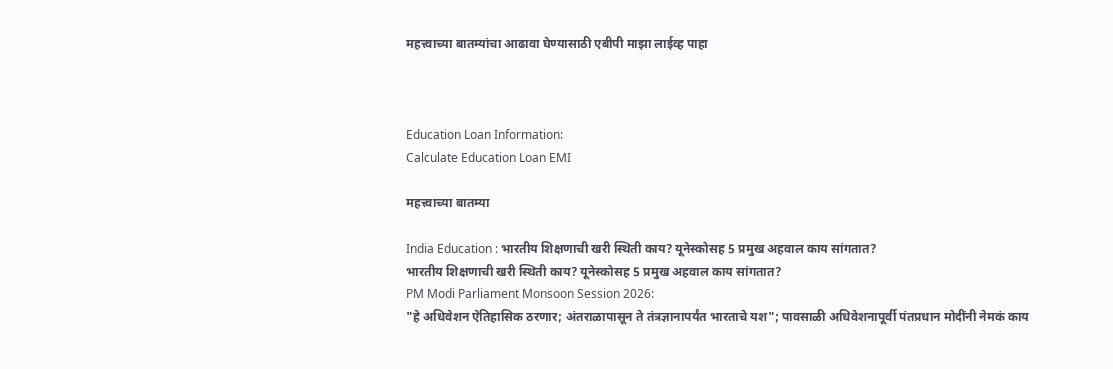महत्त्वाच्या बातम्यांचा आढावा घेण्यासाठी एबीपी माझा लाईव्ह पाहा



Education Loan Information:
Calculate Education Loan EMI

महत्त्वाच्या बातम्या

India Education : भारतीय शिक्षणाची खरी स्थिती काय? यूनेस्कोसह 5 प्रमुख अहवाल काय सांगतात?
भारतीय शिक्षणाची खरी स्थिती काय? यूनेस्कोसह 5 प्रमुख अहवाल काय सांगतात?
PM Modi Parliament Monsoon Session 2026:
"हे अधिवेशन ऐतिहासिक ठरणार; अंतराळापासून ते तंत्रज्ञानापर्यंत भारताचे यश"; पावसाळी अधिवेशनापूर्वी पंतप्रधान मोदींनी नेमकं काय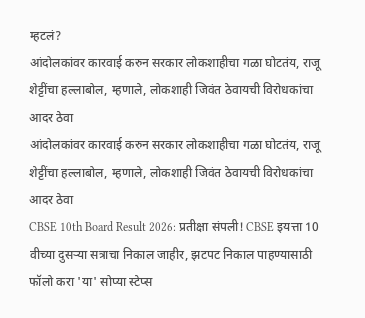म्हटलं?
आंदोलकांवर कारवाई करुन सरकार लोकशाहीचा गळा घोटतंय, राजू शेट्टींचा हल्लाबोल, म्हणाले, लोकशाही जिवंत ठेवायची विरोधकांचा आदर ठेवा
आंदोलकांवर कारवाई करुन सरकार लोकशाहीचा गळा घोटतंय, राजू शेट्टींचा हल्लाबोल, म्हणाले, लोकशाही जिवंत ठेवायची विरोधकांचा आदर ठेवा
CBSE 10th Board Result 2026: प्रतीक्षा संपली! CBSE इयत्ता 10 वीच्या दुसऱ्या सत्राचा निकाल जाहीर, झटपट निकाल पाहण्यासाठी फॉलो करा 'या' सोप्या स्टेप्स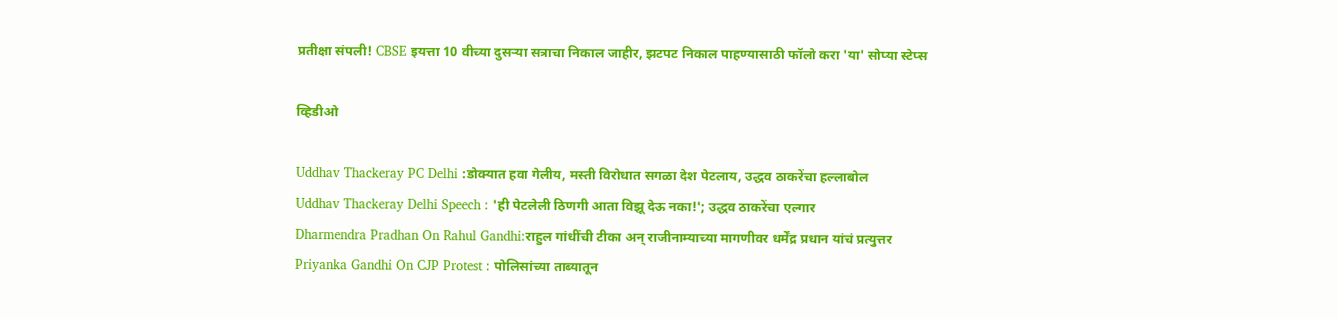प्रतीक्षा संपली! CBSE इयत्ता 10 वीच्या दुसऱ्या सत्राचा निकाल जाहीर, झटपट निकाल पाहण्यासाठी फॉलो करा 'या' सोप्या स्टेप्स

व्हिडीओ

Uddhav Thackeray PC Delhi :डोक्यात हवा गेलीय, मस्ती विरोधात सगळा देश पेटलाय, उद्धव ठाकरेंचा हल्लाबोल
Uddhav Thackeray Delhi Speech : 'ही पेटलेली ठिणगी आता विझू देऊ नका!'; उद्धव ठाकरेंचा एल्गार
Dharmendra Pradhan On Rahul Gandhi:राहुल गांधींची टीका अन् राजीनाम्याच्या मागणीवर धर्मेंद्र प्रधान यांचं प्रत्युत्तर
Priyanka Gandhi On CJP Protest : पोलिसांच्या ताब्यातून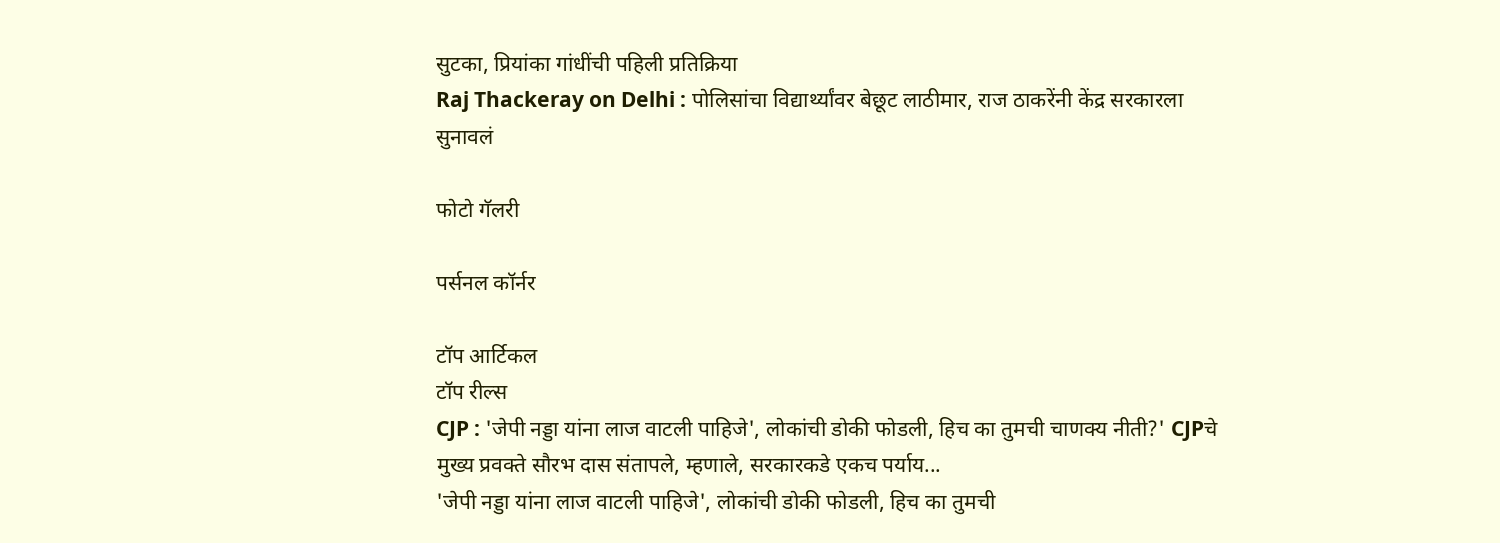सुटका, प्रियांका गांधींची पहिली प्रतिक्रिया
Raj Thackeray on Delhi : पोलिसांचा विद्यार्थ्यांवर बेछूट लाठीमार, राज ठाकरेंनी केंद्र सरकारला सुनावलं

फोटो गॅलरी

पर्सनल कॉर्नर

टॉप आर्टिकल
टॉप रील्स
CJP : 'जेपी नड्डा यांना लाज वाटली पाहिजे', लोकांची डोकी फोडली, हिच का तुमची चाणक्य नीती?' CJPचे मुख्य प्रवक्ते सौरभ दास संतापले, म्हणाले, सरकारकडे एकच पर्याय...
'जेपी नड्डा यांना लाज वाटली पाहिजे', लोकांची डोकी फोडली, हिच का तुमची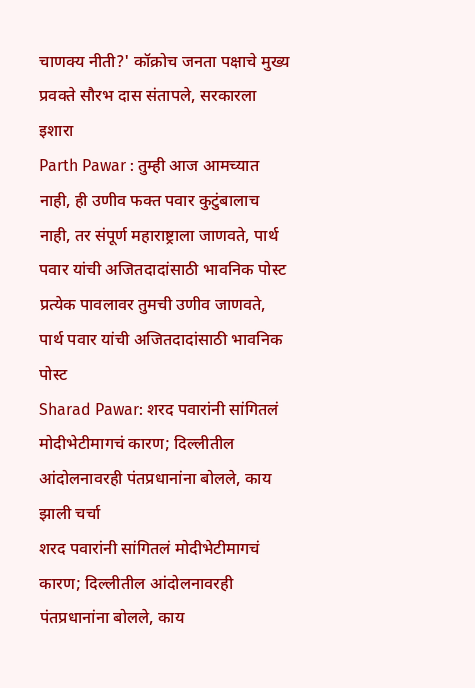चाणक्य नीती?' कॉक्रोच जनता पक्षाचे मुख्य प्रवक्ते सौरभ दास संतापले, सरकारला इशारा
Parth Pawar : तुम्ही आज आमच्यात नाही, ही उणीव फक्त पवार कुटुंबालाच नाही, तर संपूर्ण महाराष्ट्राला जाणवते, पार्थ पवार यांची अजितदादांसाठी भावनिक पोस्ट
प्रत्येक पावलावर तुमची उणीव जाणवते, पार्थ पवार यांची अजितदादांसाठी भावनिक पोस्ट
Sharad Pawar: शरद पवारांनी सांगितलं मोदीभेटीमागचं कारण; दिल्लीतील आंदोलनावरही पंतप्रधानांना बोलले, काय झाली चर्चा
शरद पवारांनी सांगितलं मोदीभेटीमागचं कारण; दिल्लीतील आंदोलनावरही पंतप्रधानांना बोलले, काय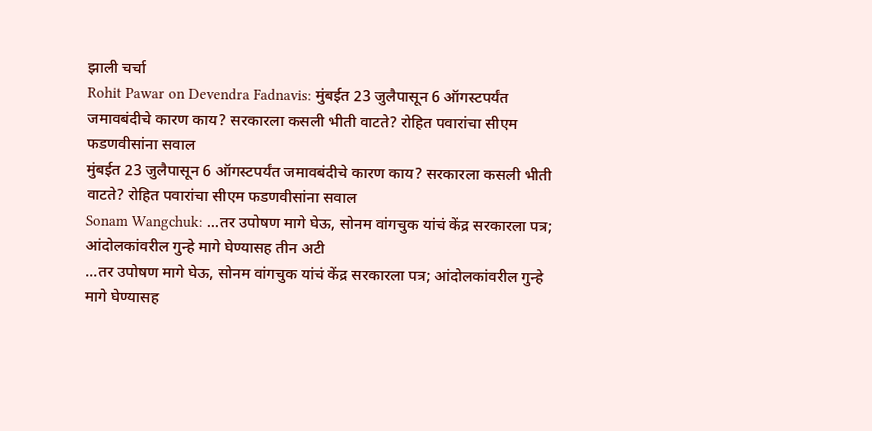झाली चर्चा
Rohit Pawar on Devendra Fadnavis: मुंबईत 23 जुलैपासून 6 ऑगस्टपर्यंत जमावबंदीचे कारण काय? सरकारला कसली भीती वाटते? रोहित पवारांचा सीएम फडणवीसांना सवाल
मुंबईत 23 जुलैपासून 6 ऑगस्टपर्यंत जमावबंदीचे कारण काय? सरकारला कसली भीती वाटते? रोहित पवारांचा सीएम फडणवीसांना सवाल
Sonam Wangchuk: ...तर उपोषण मागे घेऊ, सोनम वांगचुक यांचं केंद्र सरकारला पत्र; आंदोलकांवरील गुन्हे मागे घेण्यासह तीन अटी
...तर उपोषण मागे घेऊ, सोनम वांगचुक यांचं केंद्र सरकारला पत्र; आंदोलकांवरील गुन्हे मागे घेण्यासह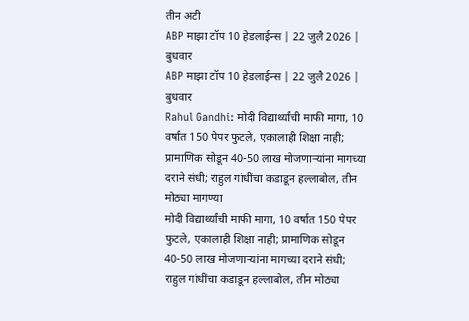तीन अटी
ABP माझा टॉप 10 हेडलाईन्स | 22 जुलै 2026 | बुधवार
ABP माझा टॉप 10 हेडलाईन्स | 22 जुलै 2026 | बुधवार
Rahul Gandhi: मोदी विद्यार्थ्यांची माफी मागा, 10 वर्षात 150 पेपर फुटले, एकालाही शिक्षा नाही; प्रामाणिक सोडून 40-50 लाख मोजणाऱ्यांना मागच्या दराने संधी; राहुल गांधींचा कडाडून हल्लाबोल, तीन मोठ्या मागण्या
मोदी विद्यार्थ्यांची माफी मागा, 10 वर्षात 150 पेपर फुटले, एकालाही शिक्षा नाही; प्रामाणिक सोडून 40-50 लाख मोजणाऱ्यांना मागच्या दराने संधी; राहुल गांधींचा कडाडून हल्लाबोल, तीन मोठ्या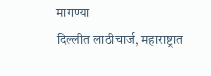मागण्या
दिल्लीत लाठीचार्ज, महाराष्ट्रात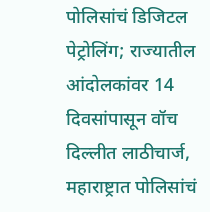पोलिसांचं डिजिटल पेट्रोलिंग; राज्यातील आंदोलकांवर 14 दिवसांपासून वॉच
दिल्लीत लाठीचार्ज, महाराष्ट्रात पोलिसांचं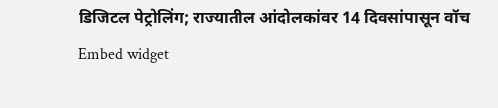डिजिटल पेट्रोलिंग; राज्यातील आंदोलकांवर 14 दिवसांपासून वॉच
Embed widget